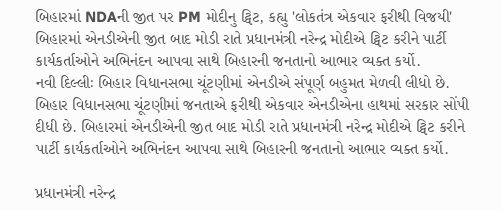બિહારમાં NDAની જીત પર PM મોદીનુ ટ્વિટ, કહ્યુ 'લોકતંત્ર એકવાર ફરીથી વિજયી'
બિહારમાં એનડીએની જીત બાદ મોડી રાતે પ્રધાનમંત્રી નરેન્દ્ર મોદીએ ટ્વિટ કરીને પાર્ટી કાર્યકર્તાઓને અભિનંદન આપવા સાથે બિહારની જનતાનો આભાર વ્યક્ત કર્યો.
નવી દિલ્લીઃ બિહાર વિધાનસભા ચૂંટણીમાં એનડીએ સંપૂર્ણ બહુમત મેળવી લીધો છે. બિહાર વિધાનસભા ચૂંટણીમાં જનતાએ ફરીથી એકવાર એનડીએના હાથમાં સરકાર સોંપી દીધી છે. બિહારમાં એનડીએની જીત બાદ મોડી રાતે પ્રધાનમંત્રી નરેન્દ્ર મોદીએ ટ્વિટ કરીને પાર્ટી કાર્યકર્તાઓને અભિનંદન આપવા સાથે બિહારની જનતાનો આભાર વ્યક્ત કર્યો.

પ્રધાનમંત્રી નરેન્દ્ર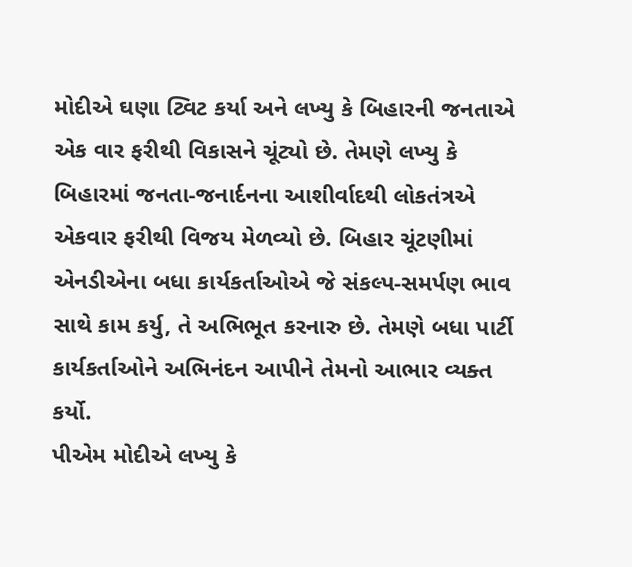મોદીએ ઘણા ટ્વિટ કર્યા અને લખ્યુ કે બિહારની જનતાએ એક વાર ફરીથી વિકાસને ચૂંટ્યો છે. તેમણે લખ્યુ કે બિહારમાં જનતા-જનાર્દનના આશીર્વાદથી લોકતંત્રએ એકવાર ફરીથી વિજય મેળવ્યો છે. બિહાર ચૂંટણીમાં એનડીએના બધા કાર્યકર્તાઓએ જે સંકલ્પ-સમર્પણ ભાવ સાથે કામ કર્યુ, તે અભિભૂત કરનારુ છે. તેમણે બધા પાર્ટી કાર્યકર્તાઓને અભિનંદન આપીને તેમનો આભાર વ્યક્ત કર્યો.
પીએમ મોદીએ લખ્યુ કે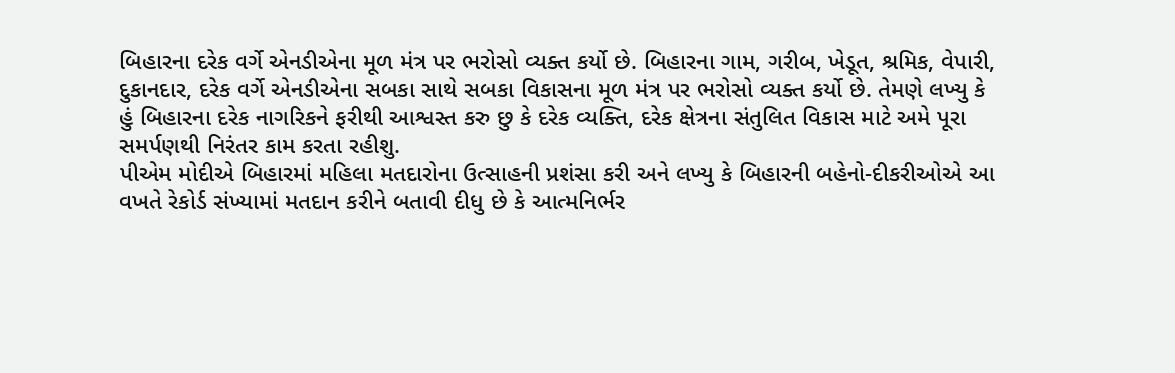બિહારના દરેક વર્ગે એનડીએના મૂળ મંત્ર પર ભરોસો વ્યક્ત કર્યો છે. બિહારના ગામ, ગરીબ, ખેડૂત, શ્રમિક, વેપારી, દુકાનદાર, દરેક વર્ગે એનડીએના સબકા સાથે સબકા વિકાસના મૂળ મંત્ર પર ભરોસો વ્યક્ત કર્યો છે. તેમણે લખ્યુ કે હું બિહારના દરેક નાગરિકને ફરીથી આશ્વસ્ત કરુ છુ કે દરેક વ્યક્તિ, દરેક ક્ષેત્રના સંતુલિત વિકાસ માટે અમે પૂરા સમર્પણથી નિરંતર કામ કરતા રહીશુ.
પીએમ મોદીએ બિહારમાં મહિલા મતદારોના ઉત્સાહની પ્રશંસા કરી અને લખ્યુ કે બિહારની બહેનો-દીકરીઓએ આ વખતે રેકોર્ડ સંખ્યામાં મતદાન કરીને બતાવી દીધુ છે કે આત્મનિર્ભર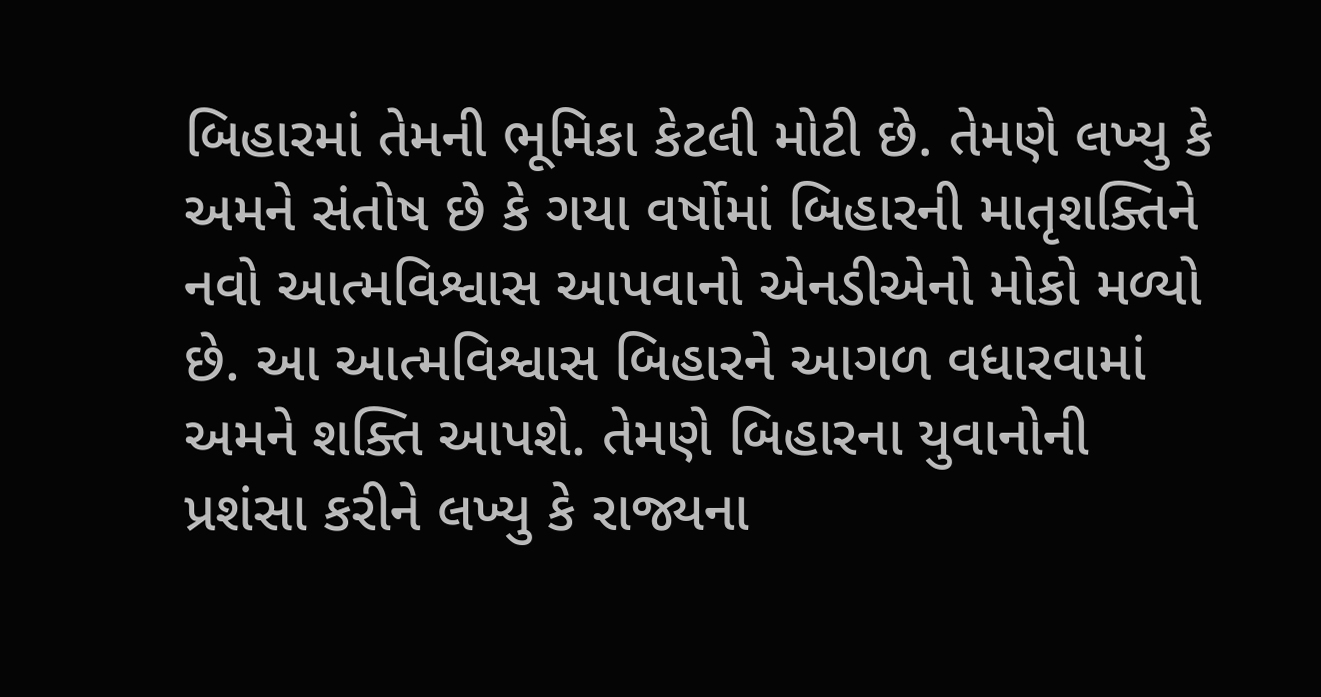બિહારમાં તેમની ભૂમિકા કેટલી મોટી છે. તેમણે લખ્યુ કે અમને સંતોષ છે કે ગયા વર્ષોમાં બિહારની માતૃશક્તિને નવો આત્મવિશ્વાસ આપવાનો એનડીએનો મોકો મળ્યો છે. આ આત્મવિશ્વાસ બિહારને આગળ વધારવામાં અમને શક્તિ આપશે. તેમણે બિહારના યુવાનોની પ્રશંસા કરીને લખ્યુ કે રાજ્યના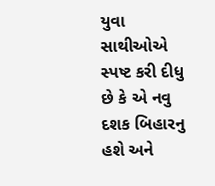યુવા સાથીઓએ સ્પષ્ટ કરી દીધુ છે કે એ નવુ દશક બિહારનુ હશે અને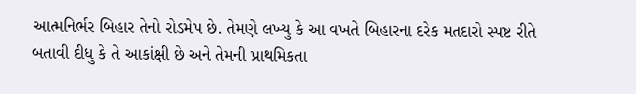આત્મનિર્ભર બિહાર તેનો રોડમેપ છે. તેમણે લખ્યુ કે આ વખતે બિહારના દરેક મતદારો સ્પષ્ટ રીતે બતાવી દીધુ કે તે આકાંક્ષી છે અને તેમની પ્રાથમિકતા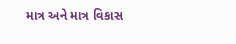માત્ર અને માત્ર વિકાસ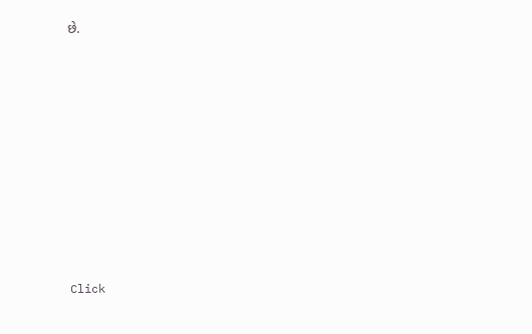છે.












Click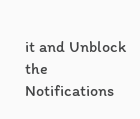it and Unblock the Notifications